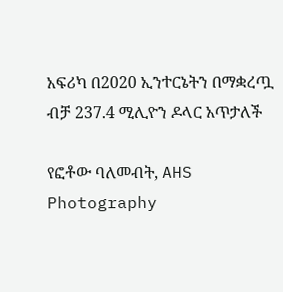አፍሪካ በ2020 ኢንተርኔትን በማቋረጧ ብቻ 237.4 ሚሊዮን ዶላር አጥታለች

የፎቶው ባለመብት, AHS Photography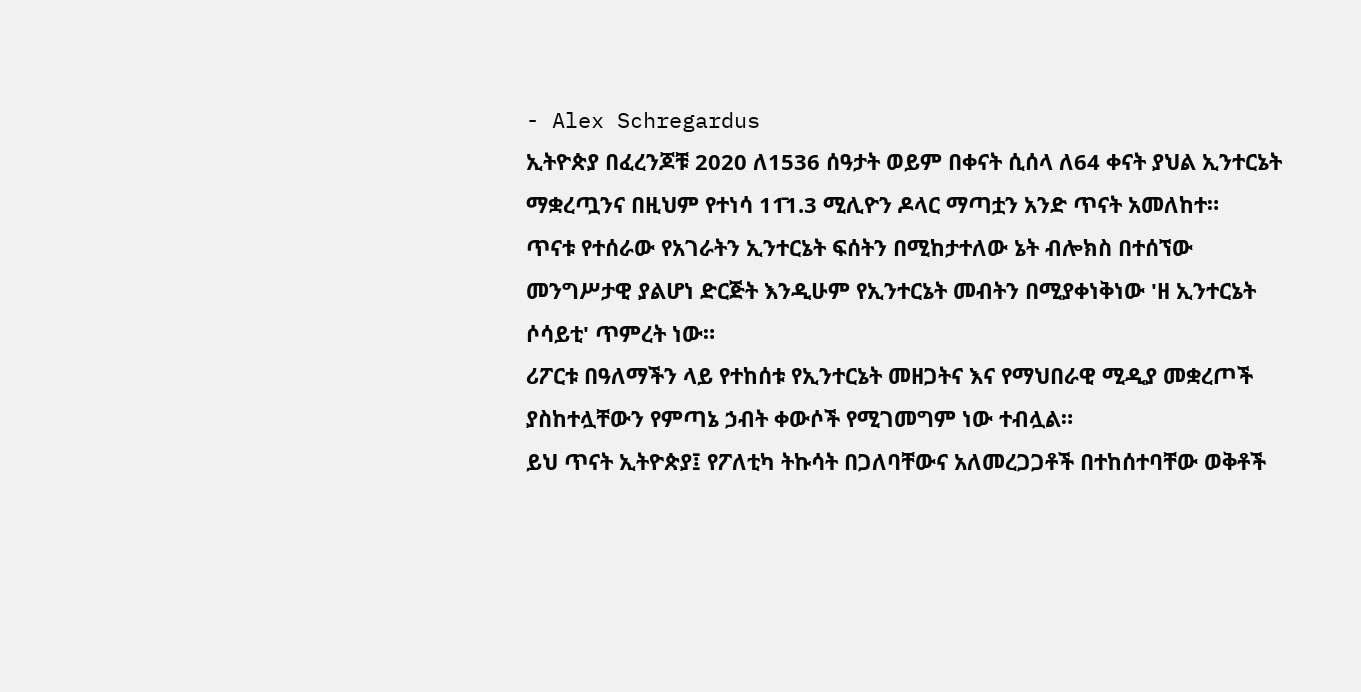- Alex Schregardus
ኢትዮጵያ በፈረንጆቹ 2020 ለ1536 ሰዓታት ወይም በቀናት ሲሰላ ለ64 ቀናት ያህል ኢንተርኔት ማቋረጧንና በዚህም የተነሳ 11̄1.3 ሚሊዮን ዶላር ማጣቷን አንድ ጥናት አመለከተ።
ጥናቱ የተሰራው የአገራትን ኢንተርኔት ፍሰትን በሚከታተለው ኔት ብሎክስ በተሰኘው መንግሥታዊ ያልሆነ ድርጅት እንዲሁም የኢንተርኔት መብትን በሚያቀነቅነው 'ዘ ኢንተርኔት ሶሳይቲ' ጥምረት ነው።
ሪፖርቱ በዓለማችን ላይ የተከሰቱ የኢንተርኔት መዘጋትና እና የማህበራዊ ሚዲያ መቋረጦች ያስከተሏቸውን የምጣኔ ኃብት ቀውሶች የሚገመግም ነው ተብሏል።
ይህ ጥናት ኢትዮጵያ፤ የፖለቲካ ትኩሳት በጋለባቸውና አለመረጋጋቶች በተከሰተባቸው ወቅቶች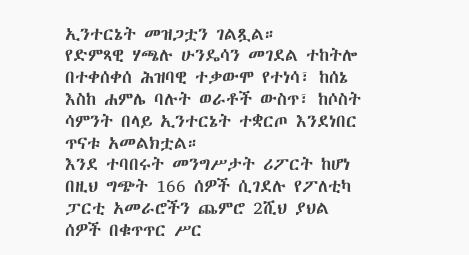ኢንተርኔት መዝጋቷን ገልጿል።
የድምጻዊ ሃጫሉ ሁንዴሳን መገደል ተከትሎ በተቀሰቀሰ ሕዝባዊ ተቃውሞ የተነሳ፣ ከሰኔ እስከ ሐምሌ ባሉት ወራቶች ውስጥ፣ ከሶስት ሳምንት በላይ ኢንተርኔት ተቋርጦ እንደነበር ጥናቱ አመልክቷል።
እንደ ተባበሩት መንግሥታት ሪፖርት ከሆነ በዚህ ግጭት 166 ሰዎች ሲገደሉ የፖለቲካ ፓርቲ አመራሮችን ጨምሮ 2ሺህ ያህል ሰዎች በቁጥጥር ሥር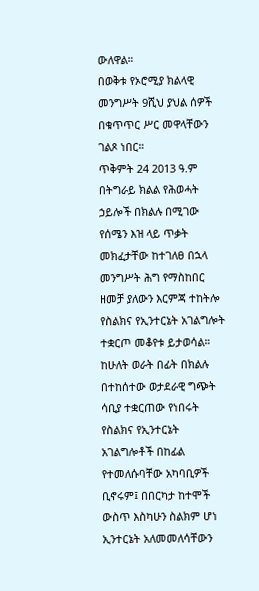ውለዋል።
በወቅቱ የኦሮሚያ ክልላዊ መንግሥት 9ሺህ ያህል ሰዎች በቁጥጥር ሥር መዋላቸውን ገልጾ ነበር።
ጥቅምት 24 2013 ዓ.ም በትግራይ ክልል የሕወሓት ኃይሎች በክልሉ በሚገው የሰሜን እዝ ላይ ጥቃት መክፈታቸው ከተገለፀ በኋላ መንግሥት ሕግ የማስከበር ዘመቻ ያለውን እርምጃ ተከትሎ የስልክና የኢንተርኔት አገልግሎት ተቋርጦ መቆየቱ ይታወሳል።
ከሁለት ወራት በፊት በክልሉ በተከሰተው ወታደራዊ ግጭት ሳቢያ ተቋርጠው የነበሩት የስልክና የኢንተርኔት አገልግሎቶች በከፊል የተመለሱባቸው አካባቢዎች ቢኖሩም፤ በበርካታ ከተሞች ውስጥ እስካሁን ስልክም ሆነ ኢንተርኔት አለመመለሳቸውን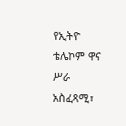የኢትዮ ቴሌኮም ዋና ሥራ አስፈጻሚ፣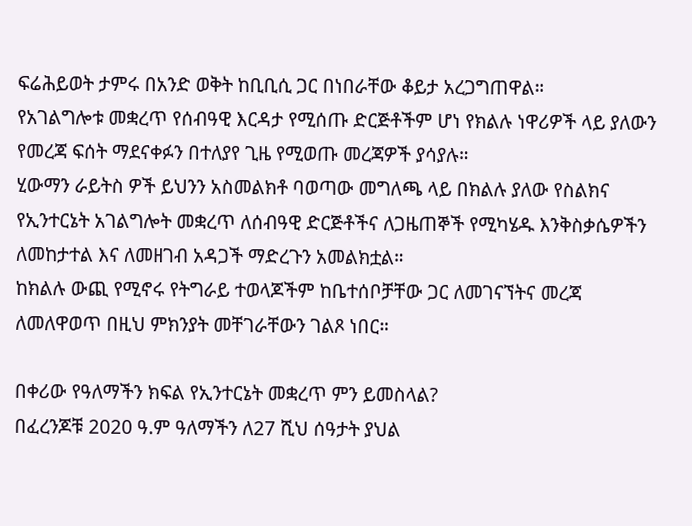ፍሬሕይወት ታምሩ በአንድ ወቅት ከቢቢሲ ጋር በነበራቸው ቆይታ አረጋግጠዋል።
የአገልግሎቱ መቋረጥ የሰብዓዊ እርዳታ የሚሰጡ ድርጅቶችም ሆነ የክልሉ ነዋሪዎች ላይ ያለውን የመረጃ ፍሰት ማደናቀፉን በተለያየ ጊዜ የሚወጡ መረጃዎች ያሳያሉ።
ሂውማን ራይትስ ዎች ይህንን አስመልክቶ ባወጣው መግለጫ ላይ በክልሉ ያለው የስልክና የኢንተርኔት አገልግሎት መቋረጥ ለሰብዓዊ ድርጅቶችና ለጋዜጠኞች የሚካሄዱ እንቅስቃሴዎችን ለመከታተል እና ለመዘገብ አዳጋች ማድረጉን አመልክቷል።
ከክልሉ ውጪ የሚኖሩ የትግራይ ተወላጆችም ከቤተሰቦቻቸው ጋር ለመገናኘትና መረጃ ለመለዋወጥ በዚህ ምክንያት መቸገራቸውን ገልጾ ነበር።

በቀሪው የዓለማችን ክፍል የኢንተርኔት መቋረጥ ምን ይመስላል?
በፈረንጆቹ 2020 ዓ.ም ዓለማችን ለ27 ሺህ ሰዓታት ያህል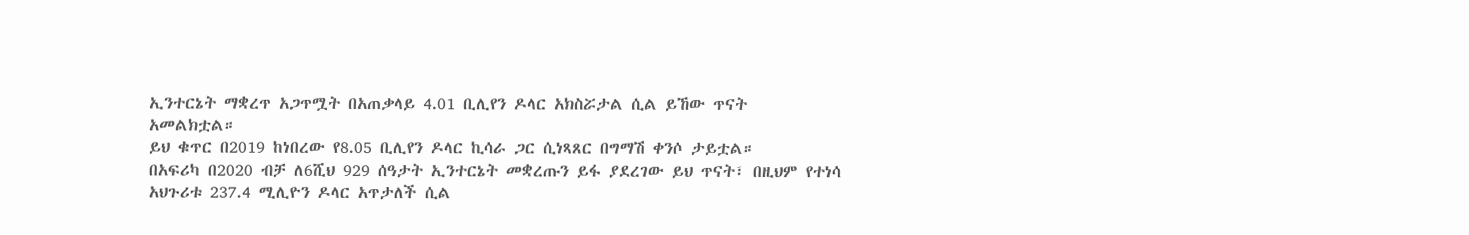ኢንተርኔት ማቋረጥ አጋጥሟት በአጠቃላይ 4.01 ቢሊየን ዶላር አክስሯታል ሲል ይኸው ጥናት አመልክቷል።
ይህ ቁጥር በ2019 ከነበረው የ8.05 ቢሊየን ዶላር ኪሳራ ጋር ሲነጻጸር በግማሽ ቀንሶ ታይቷል።
በአፍሪካ በ2020 ብቻ ለ6ሺህ 929 ሰዓታት ኢንተርኔት መቋረጡን ይፋ ያደረገው ይህ ጥናት፣ በዚህም የተነሳ አህጉሪቱ 237.4 ሚሊዮን ዶላር አጥታለች ሲል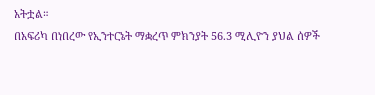አትቷል።
በአፍሪካ በነበረው የኢንተርኔት ማቋረጥ ምክንያት 56.3 ሚሊዮን ያህል ሰዎች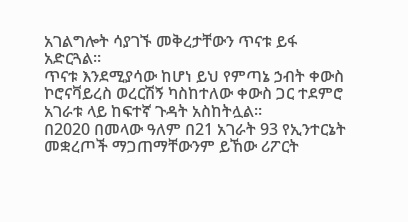አገልግሎት ሳያገኙ መቅረታቸውን ጥናቱ ይፋ አድርጓል።
ጥናቱ እንደሚያሳው ከሆነ ይህ የምጣኔ ኃብት ቀውስ ኮሮናቫይረስ ወረርሽኝ ካስከተለው ቀውስ ጋር ተደምሮ አገራቱ ላይ ከፍተኛ ጉዳት አስከትሏል።
በ2020 በመላው ዓለም በ21 አገራት 93 የኢንተርኔት መቋረጦች ማጋጠማቸውንም ይኸው ሪፖርት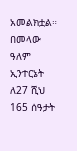አመልክቷል።
በመላው ዓለም ኢንተርኔት ለ27 ሺህ 165 ሰዓታት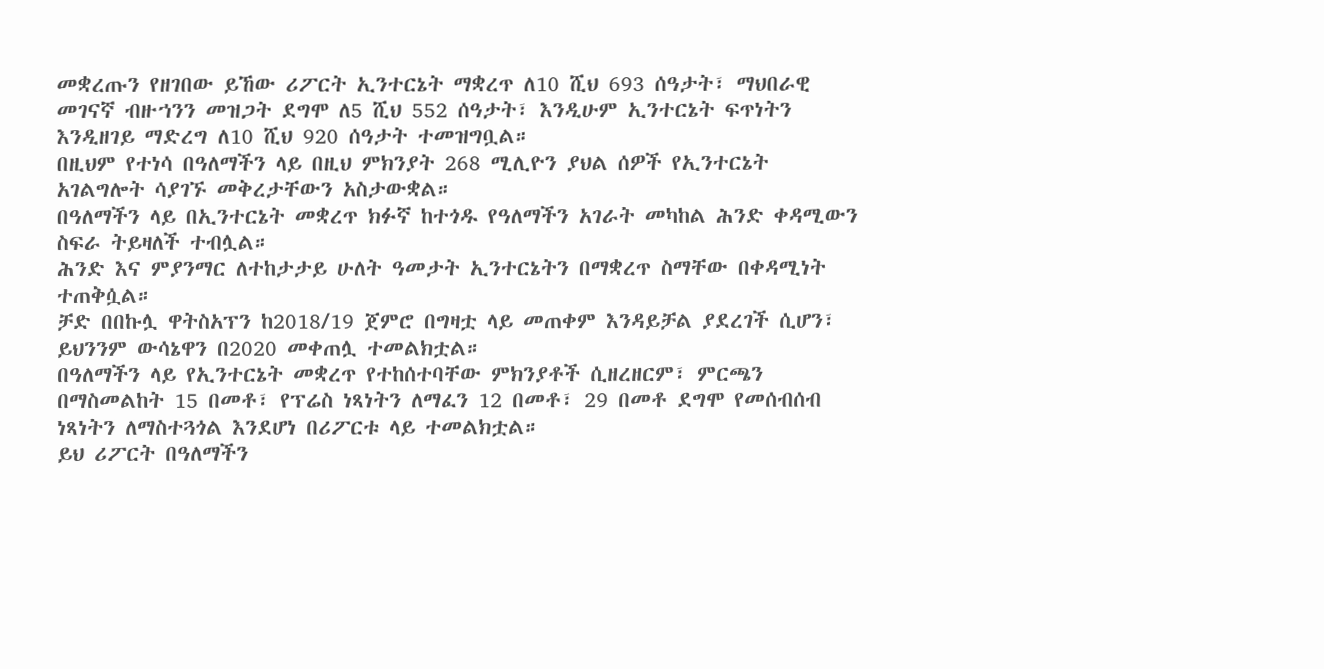መቋረጡን የዘገበው ይኸው ሪፖርት ኢንተርኔት ማቋረጥ ለ10 ሺህ 693 ሰዓታት፣ ማህበራዊ መገናኛ ብዙኀንን መዝጋት ደግሞ ለ5 ሺህ 552 ሰዓታት፣ እንዲሁም ኢንተርኔት ፍጥነትን እንዲዘገይ ማድረግ ለ10 ሺህ 920 ሰዓታት ተመዝግቧል።
በዚህም የተነሳ በዓለማችን ላይ በዚህ ምክንያት 268 ሚሊዮን ያህል ሰዎች የኢንተርኔት አገልግሎት ሳያገኙ መቅረታቸውን አስታውቋል።
በዓለማችን ላይ በኢንተርኔት መቋረጥ ክፉኛ ከተጎዱ የዓለማችን አገራት መካከል ሕንድ ቀዳሚውን ስፍራ ትይዛለች ተብሏል።
ሕንድ እና ምያንማር ለተከታታይ ሁለት ዓመታት ኢንተርኔትን በማቋረጥ ስማቸው በቀዳሚነት ተጠቅሷል።
ቻድ በበኩሏ ዋትስአፕን ከ2018/19 ጀምሮ በግዛቷ ላይ መጠቀም እንዳይቻል ያደረገች ሲሆን፣ ይህንንም ውሳኔዋን በ2020 መቀጠሏ ተመልክቷል።
በዓለማችን ላይ የኢንተርኔት መቋረጥ የተከሰተባቸው ምክንያቶች ሲዘረዘርም፣ ምርጫን በማስመልከት 15 በመቶ፣ የፕሬስ ነጻነትን ለማፈን 12 በመቶ፣ 29 በመቶ ደግሞ የመሰብሰብ ነጻነትን ለማስተጓጎል እንደሆነ በሪፖርቱ ላይ ተመልክቷል።
ይህ ሪፖርት በዓለማችን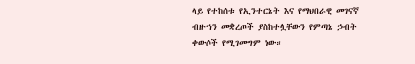ላይ የተከሰቱ የኢንተርኔት እና የማህበራዊ መገናኛ ብዙኀን መቋረጦች ያስከተሏቸውን የምጣኔ ኃብት ቀውሶች የሚገመግም ነው።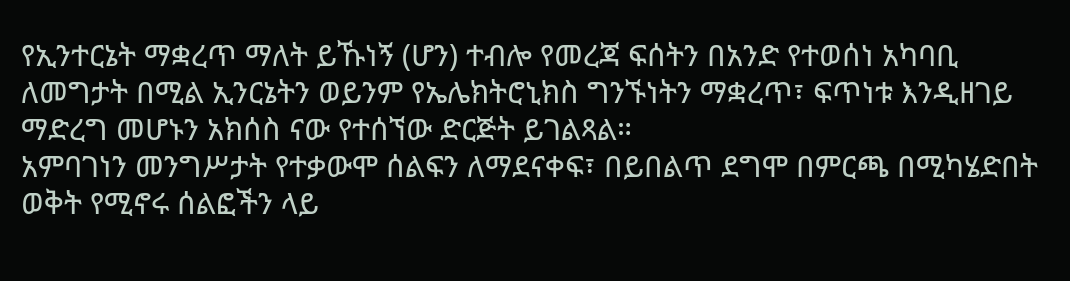የኢንተርኔት ማቋረጥ ማለት ይኹነኝ (ሆን) ተብሎ የመረጃ ፍሰትን በአንድ የተወሰነ አካባቢ ለመግታት በሚል ኢንርኔትን ወይንም የኤሌክትሮኒክስ ግንኙነትን ማቋረጥ፣ ፍጥነቱ እንዲዘገይ ማድረግ መሆኑን አክሰስ ናው የተሰኘው ድርጅት ይገልጻል።
አምባገነን መንግሥታት የተቃውሞ ሰልፍን ለማደናቀፍ፣ በይበልጥ ደግሞ በምርጫ በሚካሄድበት ወቅት የሚኖሩ ሰልፎችን ላይ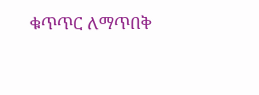ቁጥጥር ለማጥበቅ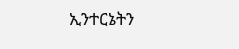ኢንተርኔትን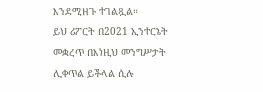እንደሚዘጉ ተገልጿል።
ይህ ሪፖርት በ2021 ኢንተርኔት መቋረጥ በእነዚህ መንግሥታት ሊቀጥል ይችላል ሲሉ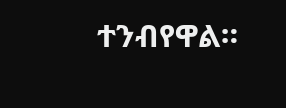ተንብየዋል።